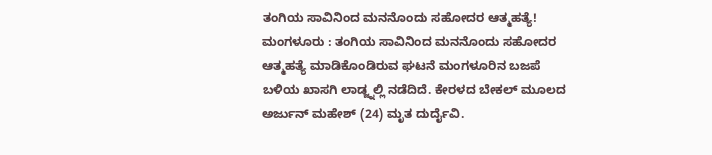ತಂಗಿಯ ಸಾವಿನಿಂದ ಮನನೊಂದು ಸಹೋದರ ಆತ್ಮಹತ್ಯೆ!
ಮಂಗಳೂರು : ತಂಗಿಯ ಸಾವಿನಿಂದ ಮನನೊಂದು ಸಹೋದರ ಆತ್ಮಹತ್ಯೆ ಮಾಡಿಕೊಂಡಿರುವ ಘಟನೆ ಮಂಗಳೂರಿನ ಬಜಪೆ ಬಳಿಯ ಖಾಸಗಿ ಲಾಡ್ಜ್ನಲ್ಲಿ ನಡೆದಿದೆ. ಕೇರಳದ ಬೇಕಲ್ ಮೂಲದ ಅರ್ಜುನ್ ಮಹೇಶ್ (24) ಮೃತ ದುರ್ದೈವಿ.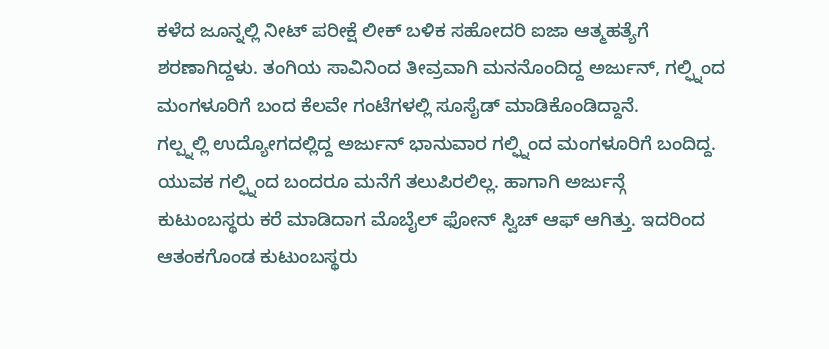ಕಳೆದ ಜೂನ್ನಲ್ಲಿ ನೀಟ್ ಪರೀಕ್ಷೆ ಲೀಕ್ ಬಳಿಕ ಸಹೋದರಿ ಐಜಾ ಆತ್ಮಹತ್ಯೆಗೆ ಶರಣಾಗಿದ್ದಳು. ತಂಗಿಯ ಸಾವಿನಿಂದ ತೀವ್ರವಾಗಿ ಮನನೊಂದಿದ್ದ ಅರ್ಜುನ್, ಗಲ್ಫ್ನಿಂದ ಮಂಗಳೂರಿಗೆ ಬಂದ ಕೆಲವೇ ಗಂಟೆಗಳಲ್ಲಿ ಸೂಸೈಡ್ ಮಾಡಿಕೊಂಡಿದ್ದಾನೆ.
ಗಲ್ಪ್ನಲ್ಲಿ ಉದ್ಯೋಗದಲ್ಲಿದ್ದ ಅರ್ಜುನ್ ಭಾನುವಾರ ಗಲ್ಫ್ನಿಂದ ಮಂಗಳೂರಿಗೆ ಬಂದಿದ್ದ. ಯುವಕ ಗಲ್ಫ್ನಿಂದ ಬಂದರೂ ಮನೆಗೆ ತಲುಪಿರಲಿಲ್ಲ. ಹಾಗಾಗಿ ಅರ್ಜುನ್ಗೆ ಕುಟುಂಬಸ್ಥರು ಕರೆ ಮಾಡಿದಾಗ ಮೊಬೈಲ್ ಫೋನ್ ಸ್ವಿಚ್ ಆಫ್ ಆಗಿತ್ತು. ಇದರಿಂದ ಆತಂಕಗೊಂಡ ಕುಟುಂಬಸ್ಥರು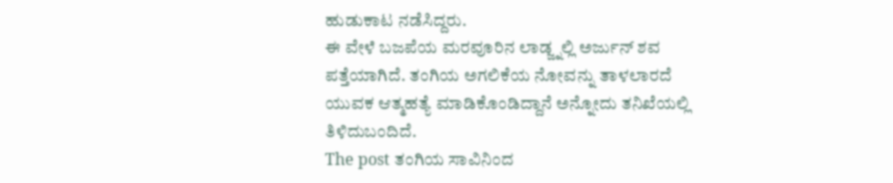ಹುಡುಕಾಟ ನಡೆಸಿದ್ದರು.
ಈ ವೇಳೆ ಬಜಪೆಯ ಮರವೂರಿನ ಲಾಡ್ಜ್ನಲ್ಲಿ ಅರ್ಜುನ್ ಶವ ಪತ್ತೆಯಾಗಿದೆ. ತಂಗಿಯ ಅಗಲಿಕೆಯ ನೋವನ್ನು ತಾಳಲಾರದೆ ಯುವಕ ಆತ್ಮಹತ್ಯೆ ಮಾಡಿಕೊಂಡಿದ್ದಾನೆ ಅನ್ನೋದು ತನಿಖೆಯಲ್ಲಿ ತಿಳಿದುಬಂದಿದೆ.
The post ತಂಗಿಯ ಸಾವಿನಿಂದ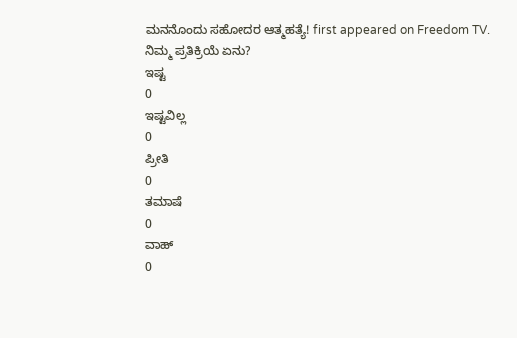ಮನನೊಂದು ಸಹೋದರ ಆತ್ಮಹತ್ಯೆ! first appeared on Freedom TV.
ನಿಮ್ಮ ಪ್ರತಿಕ್ರಿಯೆ ಏನು?
ಇಷ್ಟ
0
ಇಷ್ಟವಿಲ್ಲ
0
ಪ್ರೀತಿ
0
ತಮಾಷೆ
0
ವಾಹ್
0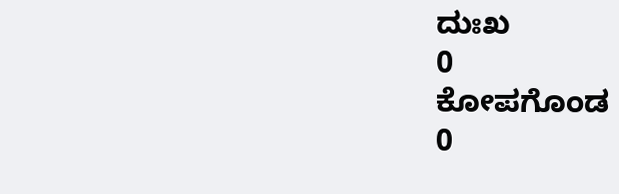ದುಃಖ
0
ಕೋಪಗೊಂಡ
0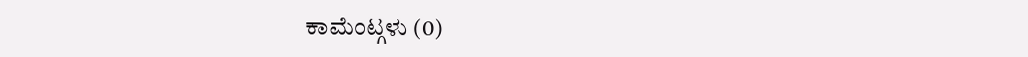ಕಾಮೆಂಟ್ಗಳು (0)